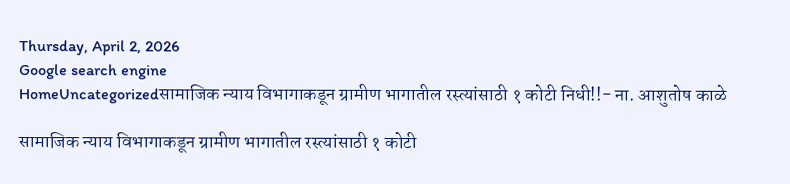Thursday, April 2, 2026
Google search engine
HomeUncategorizedसामाजिक न्याय विभागाकडून ग्रामीण भागातील रस्त्यांसाठी १ कोटी निधी!!- ना. आशुतोष काळे

सामाजिक न्याय विभागाकडून ग्रामीण भागातील रस्त्यांसाठी १ कोटी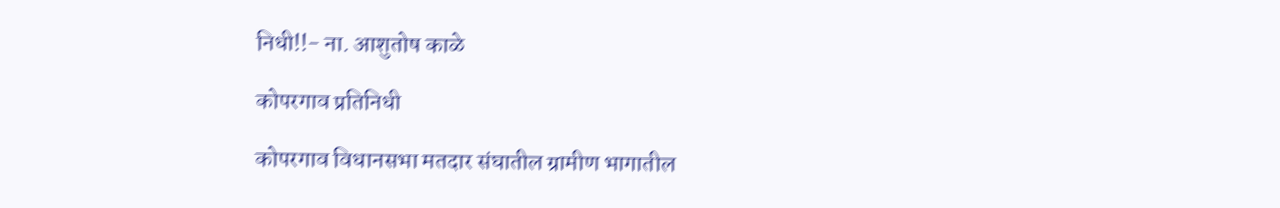निधी!!- ना. आशुतोष काळे

कोपरगाव प्रतिनिधी

कोपरगाव विधानसभा मतदार संघातील ग्रामीण भागातील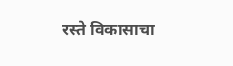रस्ते विकासाचा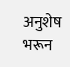अनुशेष भरून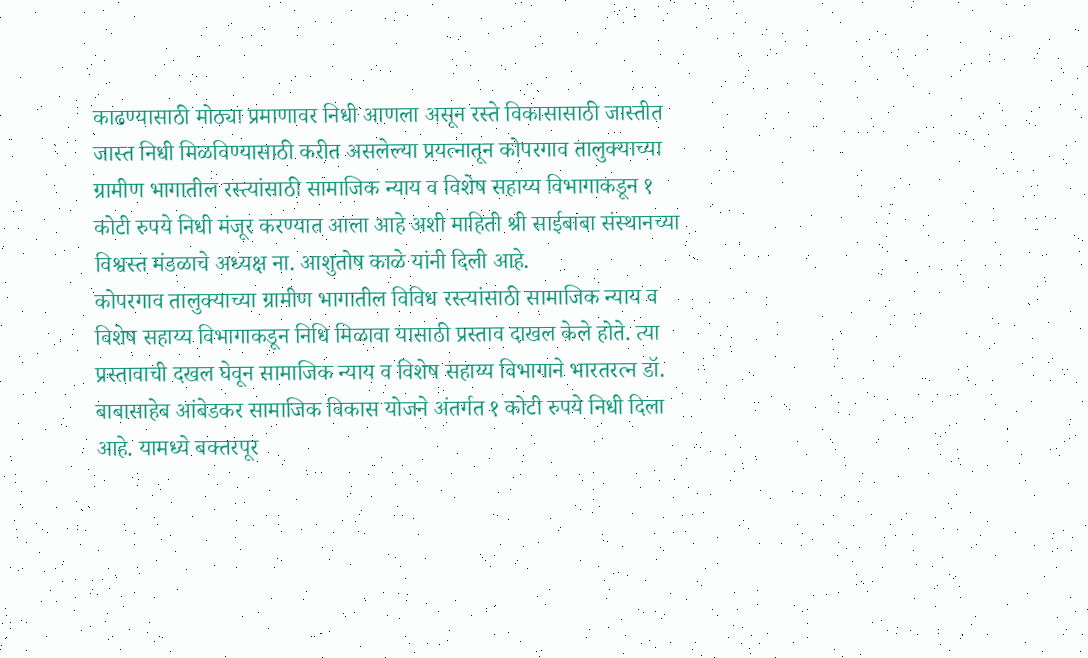काढण्यासाठी मोठ्या प्रमाणावर निधी आणला असून रस्ते विकासासाठी जास्तीत जास्त निधी मिळविण्यासाठी करीत असलेल्या प्रयत्नातून कोपरगाव तालुक्याच्या ग्रामीण भागातील रस्त्यांसाठी सामाजिक न्याय व विशेष सहाय्य विभागाकडून १ कोटी रुपये निधी मंजूर करण्यात आला आहे अशी माहिती श्री साईबाबा संस्थानच्या विश्वस्त मंडळाचे अध्यक्ष ना. आशुतोष काळे यांनी दिली आहे.
कोपरगाव तालुक्याच्या ग्रामीण भागातील विविध रस्त्यांसाठी सामाजिक न्याय व विशेष सहाय्य विभागाकडून निधि मिळावा यासाठी प्रस्ताव दाखल केले होते. त्या प्रस्तावाची दखल घेवून सामाजिक न्याय व विशेष सहाय्य विभागाने भारतरत्न डॉ. बाबासाहेब आंबेडकर सामाजिक विकास योजने अंतर्गत १ कोटी रुपये निधी दिला आहे. यामध्ये बक्तरपूर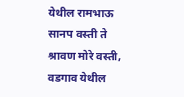येथील रामभाऊ सानप वस्ती ते श्रावण मोरे वस्ती, वडगाव येथील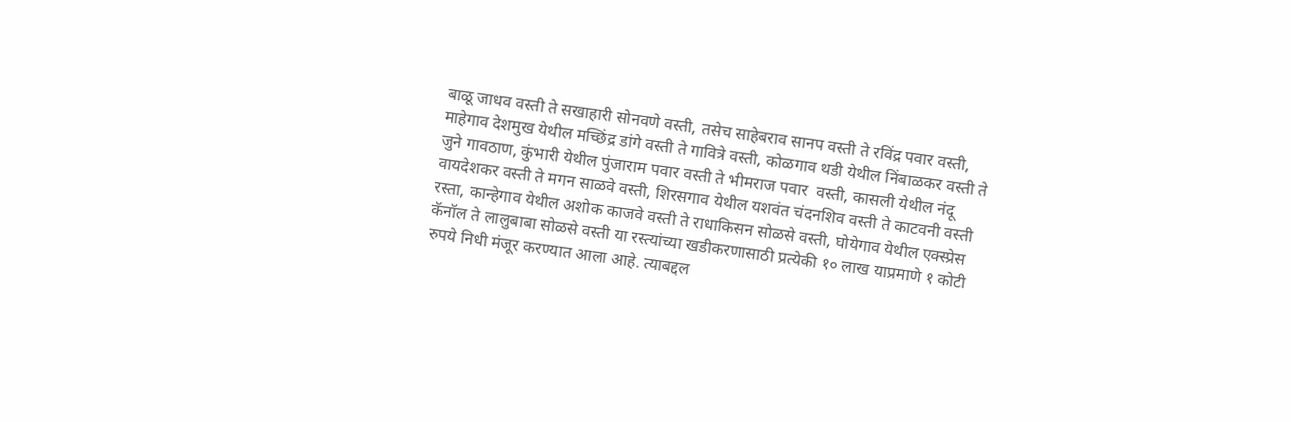बाळू जाधव वस्ती ते सखाहारी सोनवणे वस्ती, तसेच साहेबराव सानप वस्ती ते रविंद्र पवार वस्ती, माहेगाव देशमुख येथील मच्छिंद्र डांगे वस्ती ते गावित्रे वस्ती, कोळगाव थडी येथील निंबाळकर वस्ती ते जुने गावठाण, कुंभारी येथील पुंजाराम पवार वस्ती ते भीमराज पवार  वस्ती, कासली येथील नंदू वायदेशकर वस्ती ते मगन साळवे वस्ती, शिरसगाव येथील यशवंत चंदनशिव वस्ती ते काटवनी वस्ती रस्ता, कान्हेगाव येथील अशोक काजवे वस्ती ते राधाकिसन सोळसे वस्ती, घोयेगाव येथील एक्स्प्रेस कॅनॉल ते लालुबाबा सोळसे वस्ती या रस्त्यांच्या खडीकरणासाठी प्रत्येकी १० लाख याप्रमाणे १ कोटी रुपये निधी मंजूर करण्यात आला आहे. त्याबद्दल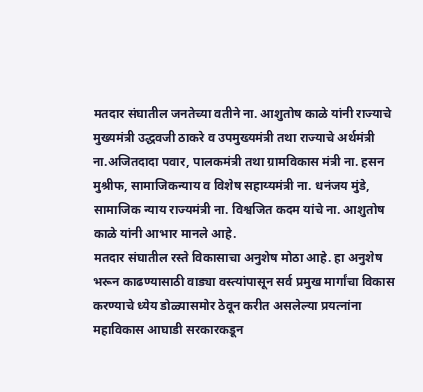मतदार संघातील जनतेच्या वतीने ना. आशुतोष काळे यांनी राज्याचे मुख्यमंत्री उद्धवजी ठाकरे व उपमुख्यमंत्री तथा राज्याचे अर्थमंत्री ना.अजितदादा पवार, पालकमंत्री तथा ग्रामविकास मंत्री ना. हसन मुश्रीफ, सामाजिकन्याय व विशेष सहाय्यमंत्री ना. धनंजय मुंडे,  सामाजिक न्याय राज्यमंत्री ना. विश्वजित कदम यांचे ना. आशुतोष काळे यांनी आभार मानले आहे.
मतदार संघातील रस्ते विकासाचा अनुशेष मोठा आहे. हा अनुशेष भरून काढण्यासाठी वाड्या वस्त्यांपासून सर्व प्रमुख मार्गांचा विकास करण्याचे ध्येय डोळ्यासमोर ठेवून करीत असलेल्या प्रयत्नांना महाविकास आघाडी सरकारकडून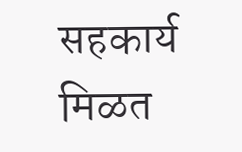सहकार्य मिळत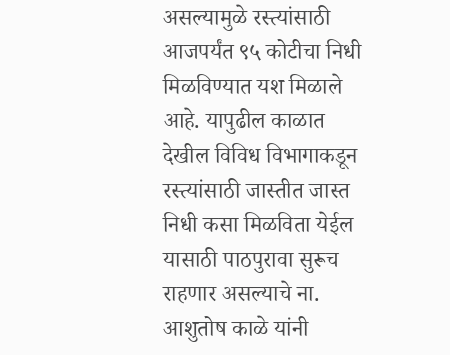असल्यामुळे रस्त्यांसाठी आजपर्यंत ९५ कोटीचा निधी मिळविण्यात यश मिळाले आहे. यापुढील काळात देखील विविध विभागाकडून रस्त्यांसाठी जास्तीत जास्त निधी कसा मिळविता येईल यासाठी पाठपुरावा सुरूच राहणार असल्याचे ना. आशुतोष काळे यांनी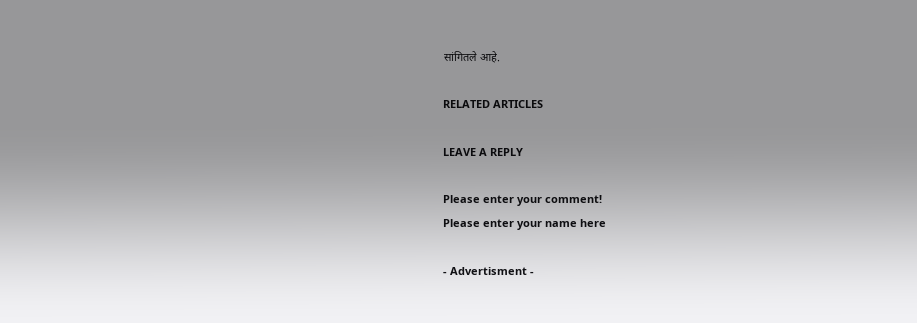सांगितले आहे.

RELATED ARTICLES

LEAVE A REPLY

Please enter your comment!
Please enter your name here

- Advertisment -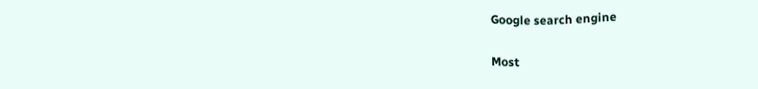Google search engine

Most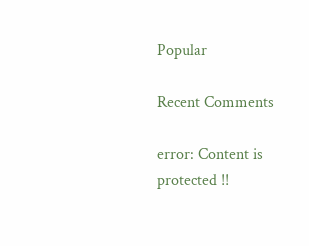Popular

Recent Comments

error: Content is protected !!